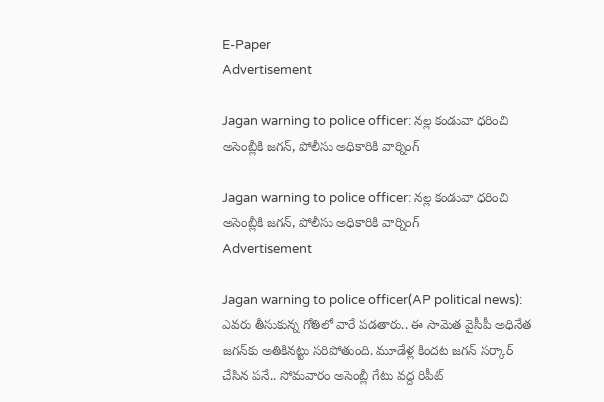E-Paper
Advertisement

Jagan warning to police officer: నల్ల కండువా ధరించి అసెంబ్లీకి జగన్, పోలీసు అధికారికి వార్నింగ్

Jagan warning to police officer: నల్ల కండువా ధరించి అసెంబ్లీకి జగన్, పోలీసు అధికారికి వార్నింగ్
Advertisement

Jagan warning to police officer(AP political news): ఎవరు తీసుకున్న గోతిలో వారే పడతారు.. ఈ సామెత వైసీపీ అధినేత జగన్‌కు అతికినట్టు సరిపోతుంది. మూడేళ్ల కిందట జగన్ సర్కార్ చేసిన పనే.. సోమవారం అసెంబ్లీ గేటు వద్ద రిపీట్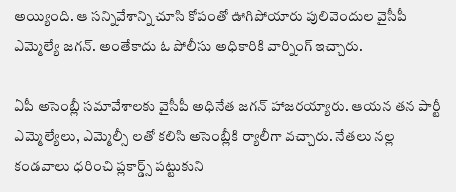అయ్యింది. ఆ సన్నివేశాన్ని చూసి కోపంతో ఊగిపోయారు పులివెందుల వైసీపీ ఎమ్మెల్యే జగన్. అంతేకాదు ఓ పోలీసు అధికారికి వార్నింగ్ ఇచ్చారు.

ఏపీ అసెంబ్లీ సమావేశాలకు వైసీపీ అధినేత జగన్ హాజరయ్యారు. ఆయన తన పార్టీ ఎమ్మెల్యేలు, ఎమ్మెల్సీ లతో కలిసి అసెంబ్లీకి ర్యాలీగా వచ్చారు. నేతలు నల్ల కండవాలు ధరించి ప్లకార్డ్స్‌ పట్టుకుని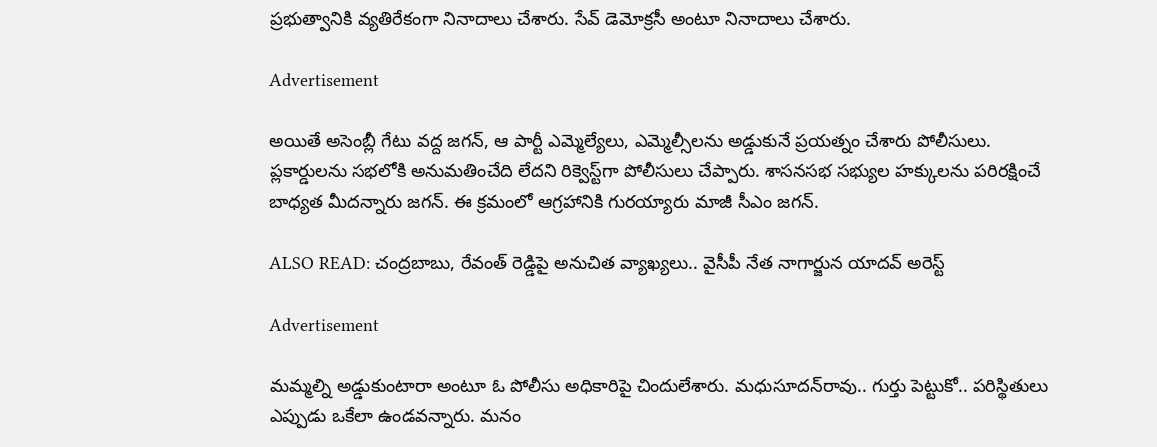ప్రభుత్వానికి వ్యతిరేకంగా నినాదాలు చేశారు. సేవ్ డెమోక్రసీ అంటూ నినాదాలు చేశారు.

Advertisement

అయితే అసెంబ్లీ గేటు వద్ద జగన్, ఆ పార్టీ ఎమ్మెల్యేలు, ఎమ్మెల్సీలను అడ్డుకునే ప్రయత్నం చేశారు పోలీసులు. ప్లకార్డులను సభలోకి అనుమతించేది లేదని రిక్వెస్ట్‌గా పోలీసులు చేప్పారు. శాసనసభ సభ్యుల హక్కులను పరిరక్షించే బాధ్యత మీదన్నారు జగన్. ఈ క్రమంలో ఆగ్రహానికి గురయ్యారు మాజీ సీఎం జగన్.

ALSO READ: చంద్రబాబు, రేవంత్ రెడ్డిపై అనుచిత వ్యాఖ్యలు.. వైసీపీ నేత నాగార్జున యాదవ్ అరెస్ట్

Advertisement

మమ్మల్ని అడ్డుకుంటారా అంటూ ఓ పోలీసు అధికారిపై చిందులేశారు. మధుసూదన్‌‌రావు.. గుర్తు పెట్టుకో.. పరిస్థితులు ఎప్పుడు ఒకేలా ఉండవన్నారు. మనం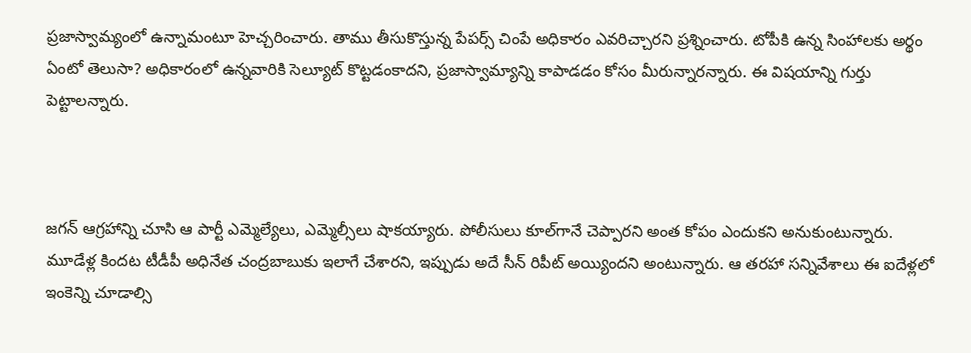ప్రజాస్వామ్యంలో ఉన్నామంటూ హెచ్చరించారు. తాము తీసుకొస్తున్న పేపర్స్ చింపే అధికారం ఎవరిచ్చారని ప్రశ్నించారు. టోపీకి ఉన్న సింహాలకు అర్థం ఏంటో తెలుసా? అధికారంలో ఉన్నవారికి సెల్యూట్ కొట్టడంకాదని, ప్రజాస్వామ్యాన్ని కాపాడడం కోసం మీరున్నారన్నారు. ఈ విషయాన్ని గుర్తు పెట్టాలన్నారు.



జగన్ ఆగ్రహాన్ని చూసి ఆ పార్టీ ఎమ్మెల్యేలు, ఎమ్మెల్సీలు షాకయ్యారు. పోలీసులు కూల్‌గానే చెప్పారని అంత కోపం ఎందుకని అనుకుంటున్నారు. మూడేళ్ల కిందట టీడీపీ అధినేత చంద్రబాబుకు ఇలాగే చేశారని, ఇప్పుడు అదే సీన్ రిపీట్ అయ్యిందని అంటున్నారు. ఆ తరహా సన్నివేశాలు ఈ ఐదేళ్లలో ఇంకెన్ని చూడాల్సి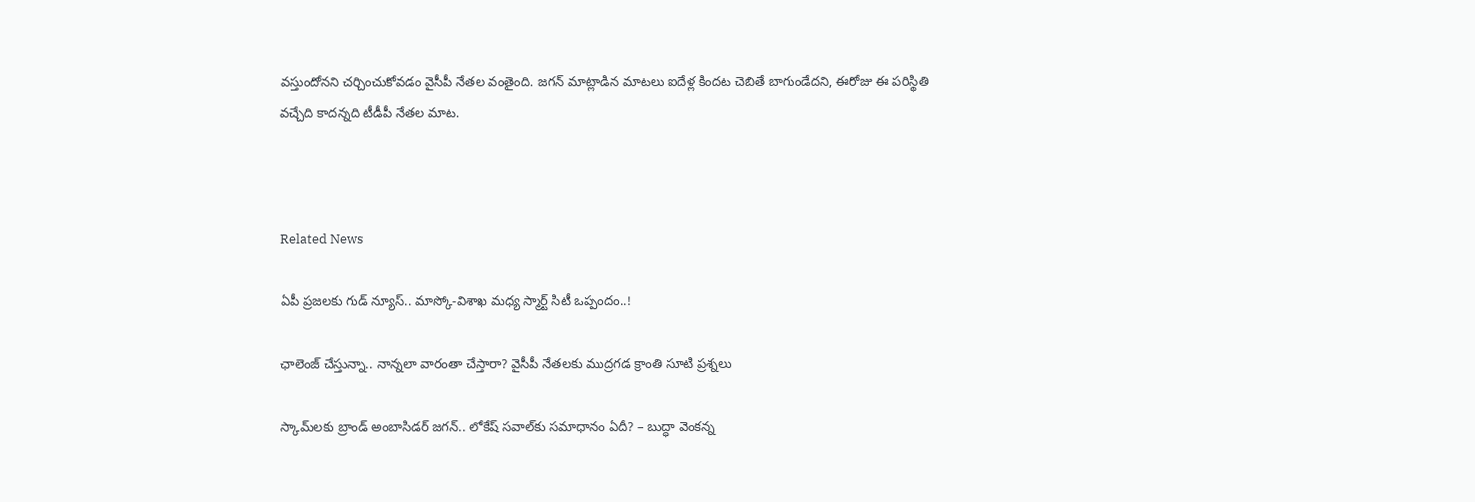వస్తుందోనని చర్చించుకోవడం వైసీపీ నేతల వంతైంది. జగన్ మాట్లాడిన మాటలు ఐదేళ్ల కిందట చెబితే బాగుండేదని, ఈరోజు ఈ పరిస్థితి వచ్చేది కాదన్నది టీడీపీ నేతల మాట.



Related News

ఏపీ ప్రజలకు గుడ్ న్యూస్.. మాస్కో-విశాఖ మధ్య స్మార్ట్ సిటీ ఒప్పందం..!

ఛాలెంజ్ చేస్తున్నా.. నాన్నలా వారంతా చేస్తారా? వైసీపీ నేతలకు ముద్రగడ క్రాంతి సూటి ప్రశ్నలు

స్కామ్‌లకు బ్రాండ్ అంబాసిడర్ జగన్.. లోకేష్ సవాల్‌కు సమాధానం ఏదీ? – బుద్ధా వెంకన్న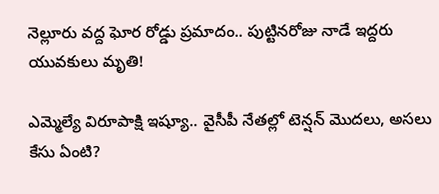నెల్లూరు వద్ద ఘోర రోడ్డు ప్రమాదం.. పుట్టినరోజు నాడే ఇద్దరు యువకులు మృతి!

ఎమ్మెల్యే విరూపాక్షి ఇష్యూ.. వైసీపీ నేతల్లో టెన్షన్ మొదలు, అసలు కేసు ఏంటి?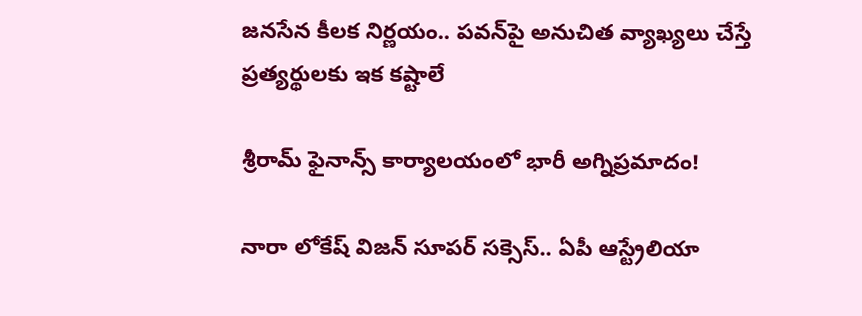జనసేన కీలక నిర్ణయం.. పవన్‌పై అనుచిత వ్యాఖ్యలు చేస్తే ప్రత్యర్థులకు ఇక కష్టాలే

శ్రీరామ్ ఫైనాన్స్ కార్యాలయంలో భారీ అగ్నిప్రమాదం!

నారా లోకేష్ విజన్ సూపర్ సక్సెస్.. ఏపీ ఆస్ట్రేలియా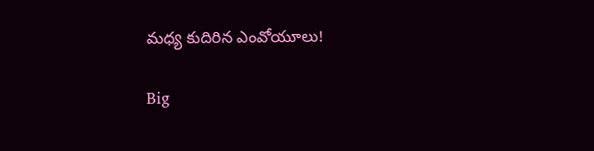మధ్య కుదిరిన ఎంవోయూలు!

Big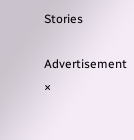Stories

Advertisement
×